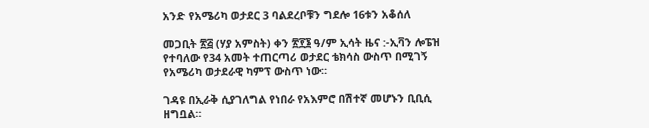አንድ የአሜሪካ ወታደር 3 ባልደረቦቹን ግደሎ 16ቱን አቆሰለ

መጋቢት ፳፭ (ሃያ አምስት) ቀን ፳፻፮ ዓ/ም ኢሳት ዜና :-ኢቫን ሎፔዝ የተባለው የ34 አመት ተጠርጣሪ ወታደር ቴክሳስ ውስጥ በሚገኝ የአሜሪካ ወታደራዊ ካምፕ ውስጥ ነው።

ገዳዩ በኢራቅ ሲያገለግል የነበራ የአእምሮ በሽተኛ መሆኑን ቢቢሲ ዘግቧል።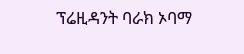ፕሬዚዳንት ባራክ ኦባማ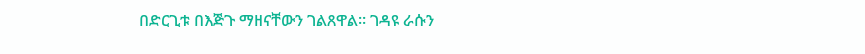በድርጊቱ በእጅጉ ማዘናቸውን ገልጸዋል። ገዳዩ ራሱን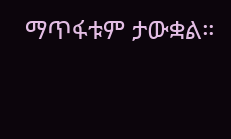ማጥፋቱም ታውቋል።